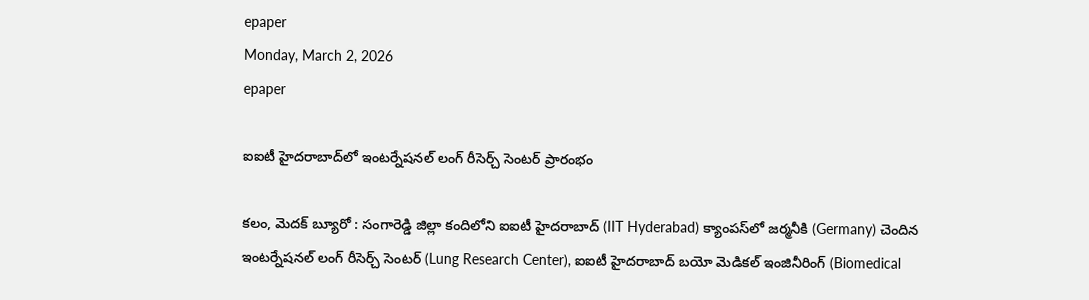epaper
Monday, March 2, 2026
epaper

ఐఐటీ హైదరాబాద్‌లో ఇంటర్నేషనల్ లంగ్ రీసెర్చ్ సెంటర్ ప్రారంభం

కలం, మెదక్ బ్యూరో : సంగారెడ్డి జిల్లా కందిలోని ఐఐటీ హైదరాబాద్ (IIT Hyderabad) క్యాంపస్‌లో జర్మనీకి (Germany) చెందిన ఇంటర్నేషనల్ లంగ్ రీసెర్చ్ సెంటర్ (Lung Research Center), ఐఐటీ హైదరాబాద్ బయో మెడికల్ ఇంజినీరింగ్ (Biomedical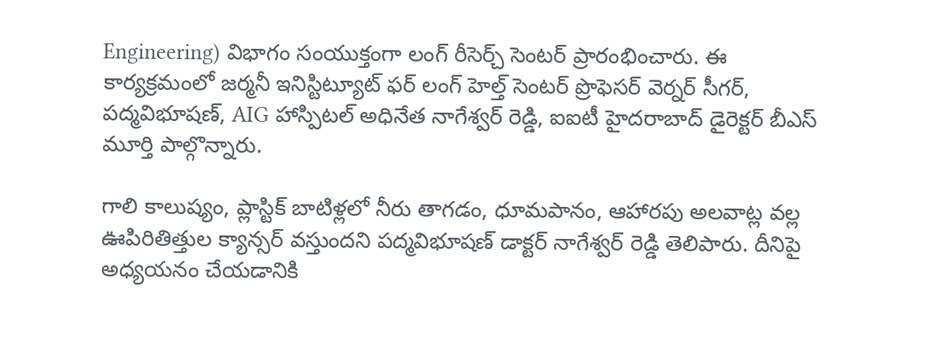Engineering) విభాగం సంయుక్తంగా లంగ్ రీసెర్చ్ సెంటర్ ప్రారంభించారు. ఈ కార్యక్రమంలో జర్మనీ ఇనిస్టిట్యూట్ ఫర్ లంగ్ హెల్త్ సెంటర్ ప్రొఫెసర్ వెర్నర్ సీగర్, పద్మవిభూషణ్, AIG హాస్పిటల్ అధినేత నాగేశ్వర్ రెడ్డి, ఐఐటీ హైదరాబాద్ డైరెక్టర్ బీఎస్ మూర్తి పాల్గొన్నారు.

గాలి కాలుష్యం, ప్లాస్టిక్ బాటిళ్లలో నీరు తాగడం, ధూమపానం, ఆహారపు అలవాట్ల వల్ల ఊపిరితిత్తుల క్యాన్సర్ వస్తుందని పద్మవిభూషణ్ డాక్టర్ నాగేశ్వర్ రెడ్డి తెలిపారు. దీనిపై అధ్యయనం చేయడానికి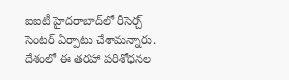ఐఐటీ హైదరాబాద్‌లో రీసెర్చ్ సెంటర్ ఏర్పాటు చేశామన్నారు. దేశంలో ఈ తరహా పరిశోధనల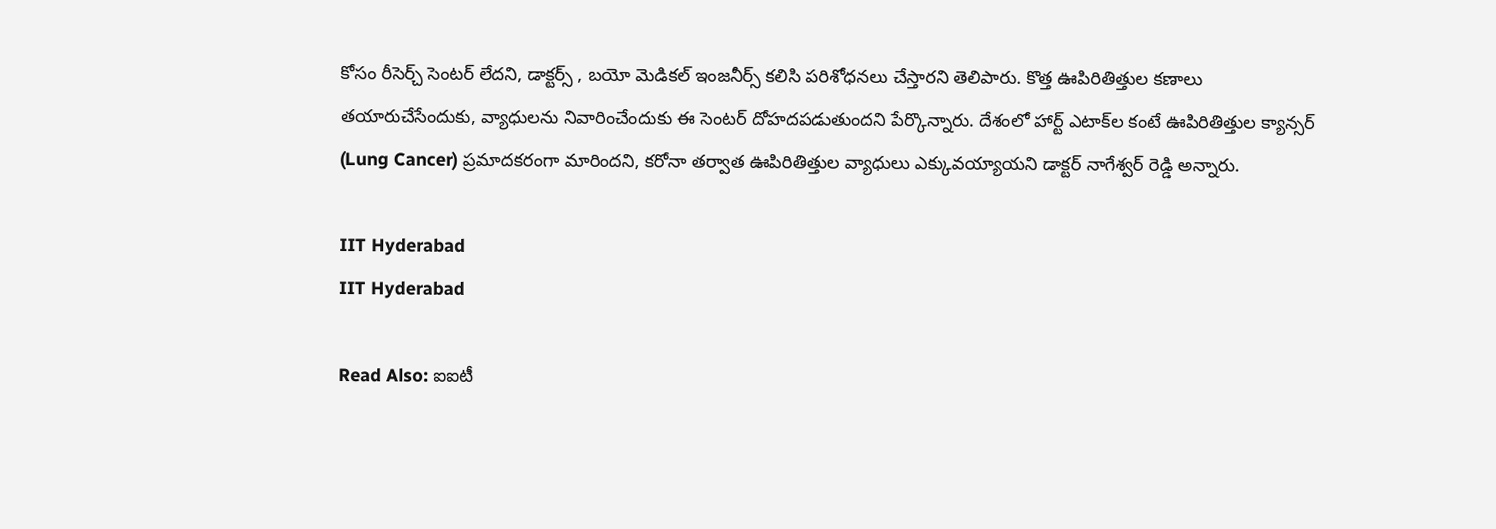కోసం రీసెర్చ్ సెంటర్ లేదని, డాక్టర్స్ , బయో మెడికల్ ఇంజనీర్స్ కలిసి పరిశోధనలు చేస్తారని తెలిపారు. కొత్త ఊపిరితిత్తుల కణాలు తయారుచేసేందుకు, వ్యాధులను నివారించేందుకు ఈ సెంటర్ దోహదపడుతుంద‌ని పేర్కొన్నారు. దేశంలో హార్ట్ ఎటాక్‌ల‌ కంటే ఊపిరితిత్తుల క్యాన్సర్ (Lung Cancer) ప్రమాదకరంగా మారిందని, కరోనా తర్వాత ఊపిరితిత్తుల వ్యాధులు ఎక్కువయ్యాయని డాక్టర్ నాగేశ్వర్ రెడ్డి అన్నారు.

IIT Hyderabad
IIT Hyderabad

Read Also: ఐఐటీ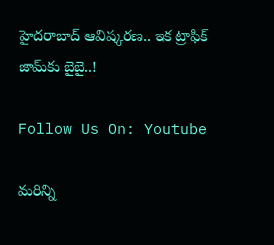హైద‌రాబాద్‌ ఆవిష్కరణ.. ఇక ట్రాఫిక్ జామ్‌కు బైబై..!

Follow Us On: Youtube

మ‌రిన్ని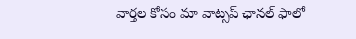వార్త‌ల కోసం మా వాట్స‌ప్ ఛాన‌ల్ ఫాలో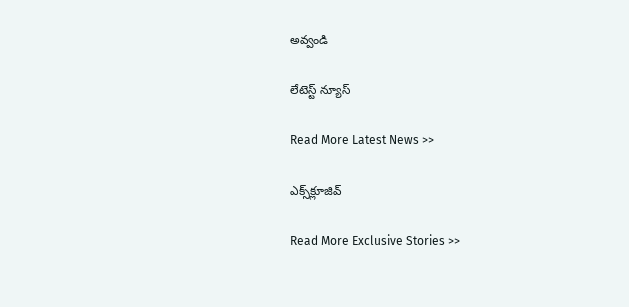అవ్వండి

లేటెస్ట్ న్యూస్‌

Read More Latest News >>

ఎక్స్‌క్లూజివ్‌

Read More Exclusive Stories >>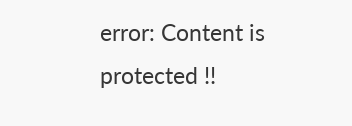error: Content is protected !!